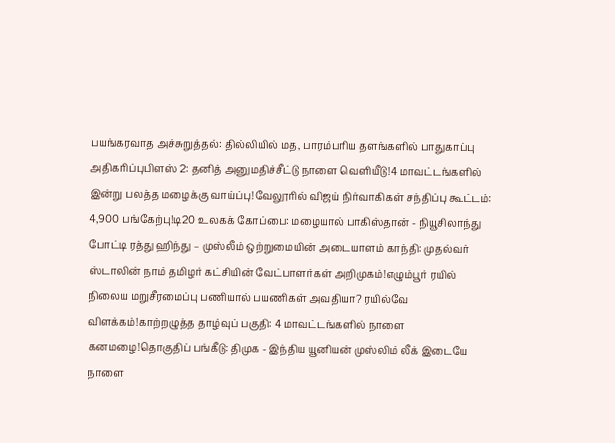பயங்கரவாத அச்சுறுத்தல்: தில்லியில் மத, பாரம்பரிய தளங்களில் பாதுகாப்பு அதிகரிப்புபிளஸ் 2: தனித் அனுமதிச்சீட்டு நாளை வெளியீடு!4 மாவட்டங்களில் இன்று பலத்த மழைக்கு வாய்ப்பு!வேலூரில் விஜய் நிர்வாகிகள் சந்திப்பு கூட்டம்: 4,900 பங்கேற்பு!டி20 உலகக் கோப்பை: மழையால் பாகிஸ்தான் - நியூசிலாந்து போட்டி ரத்து ஹிந்து – முஸ்லீம் ஒற்றுமையின் அடையாளம் காந்தி: முதல்வர் ஸ்டாலின் நாம் தமிழர் கட்சியின் வேட்பாளர்கள் அறிமுகம்!எழும்பூர் ரயில் நிலைய மறுசீரமைப்பு பணியால் பயணிகள் அவதியா? ரயில்வே விளக்கம்!காற்றழுத்த தாழ்வுப் பகுதி: 4 மாவட்டங்களில் நாளை கனமழை!தொகுதிப் பங்கீடு: திமுக - இந்திய யூனியன் முஸ்லிம் லீக் இடையே நாளை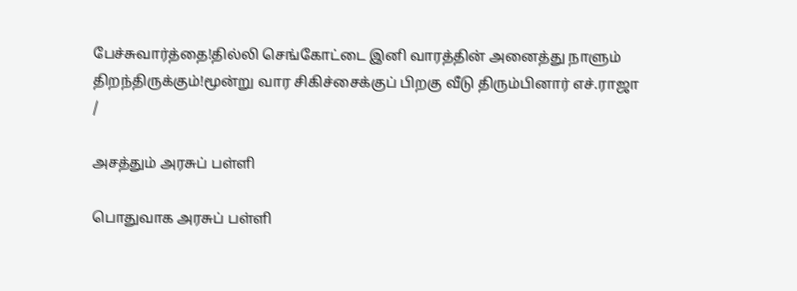பேச்சுவார்த்தை!தில்லி செங்கோட்டை இனி வாரத்தின் அனைத்து நாளும் திறந்திருக்கும்!மூன்று வார சிகிச்சைக்குப் பிறகு வீடு திரும்பினார் எச்.ராஜா
/

அசத்தும் அரசுப் பள்ளி

பொதுவாக அரசுப் பள்ளி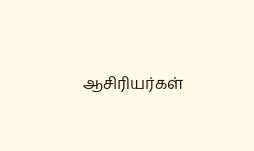ஆசிரியர்கள்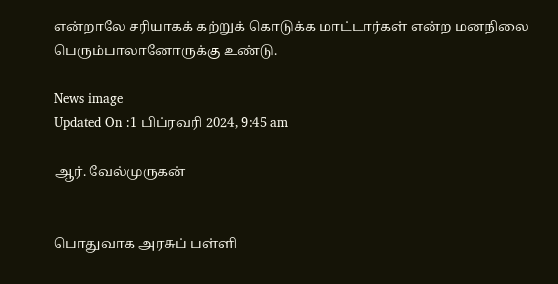என்றாலே சரியாகக் கற்றுக் கொடுக்க மாட்டார்கள் என்ற மனநிலை பெரும்பாலானோருக்கு உண்டு.

News image
Updated On :1 பிப்ரவரி 2024, 9:45 am

ஆர். வேல்முருகன்


பொதுவாக அரசுப் பள்ளி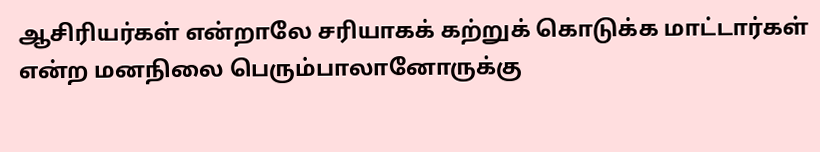ஆசிரியர்கள் என்றாலே சரியாகக் கற்றுக் கொடுக்க மாட்டார்கள் என்ற மனநிலை பெரும்பாலானோருக்கு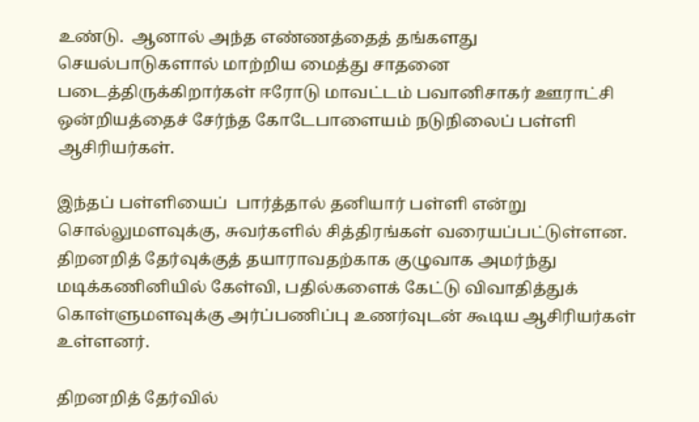உண்டு.  ஆனால் அந்த எண்ணத்தைத் தங்களது செயல்பாடுகளால் மாற்றிய மைத்து சாதனை படைத்திருக்கிறார்கள் ஈரோடு மாவட்டம் பவானிசாகர் ஊராட்சி ஒன்றியத்தைச் சேர்ந்த கோடேபாளையம் நடுநிலைப் பள்ளி ஆசிரியர்கள்.

இந்தப் பள்ளியைப்  பார்த்தால் தனியார் பள்ளி என்று சொல்லுமளவுக்கு, சுவர்களில் சித்திரங்கள் வரையப்பட்டுள்ளன. திறனறித் தேர்வுக்குத் தயாராவதற்காக குழுவாக அமர்ந்து மடிக்கணினியில் கேள்வி, பதில்களைக் கேட்டு விவாதித்துக் கொள்ளுமளவுக்கு அர்ப்பணிப்பு உணர்வுடன் கூடிய ஆசிரியர்கள் உள்ளனர்.

திறனறித் தேர்வில்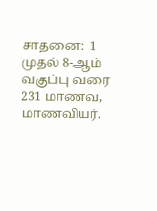சாதனை:  1 முதல் 8-ஆம் வகுப்பு வரை 231 மாணவ, மாணவியர்.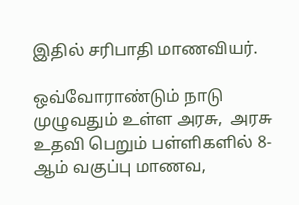இதில் சரிபாதி மாணவியர்.

ஒவ்வோராண்டும் நாடு முழுவதும் உள்ள அரசு,  அரசு உதவி பெறும் பள்ளிகளில் 8-ஆம் வகுப்பு மாணவ,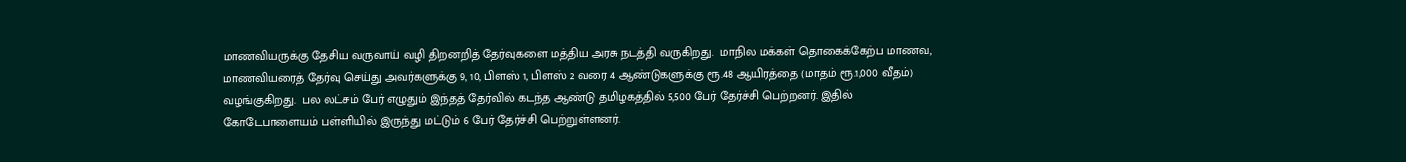மாணவியருக்கு தேசிய வருவாய் வழி திறனறித் தேர்வுகளை மத்திய அரசு நடத்தி வருகிறது.  மாநில மக்கள் தொகைக்கேற்ப மாணவ, மாணவியரைத் தேர்வு செய்து அவர்களுக்கு 9, 10, பிளஸ் 1, பிளஸ் 2 வரை 4 ஆண்டுகளுக்கு ரூ.48 ஆயிரத்தை (மாதம் ரூ.1,000 வீதம்) வழங்குகிறது.  பல லட்சம் பேர் எழுதும் இந்தத் தேர்வில் கடந்த ஆண்டு தமிழகத்தில் 5,500 பேர் தேர்ச்சி பெற்றனர். இதில் கோடேபாளையம் பள்ளியில் இருந்து மட்டும் 6 பேர் தேர்ச்சி பெற்றுள்ளனர்.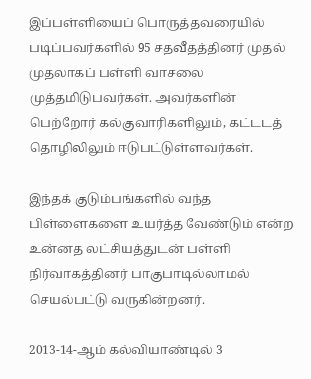இப்பள்ளியைப் பொருத்தவரையில் படிப்பவர்களில் 95 சதவீதத்தினர் முதல் முதலாகப் பள்ளி வாசலை முத்தமிடுபவர்கள். அவர்களின் பெற்றோர் கல்குவாரிகளிலும், கட்டடத் தொழிலிலும் ஈடுபட்டுள்ளவர்கள்.

இந்தக் குடும்பங்களில் வந்த பிள்ளைகளை உயர்த்த வேண்டும் என்ற உன்னத லட்சியத்துடன் பள்ளி நிர்வாகத்தினர் பாகுபாடில்லாமல் செயல்பட்டு வருகின்றனர்.

2013-14-ஆம் கல்வியாண்டில் 3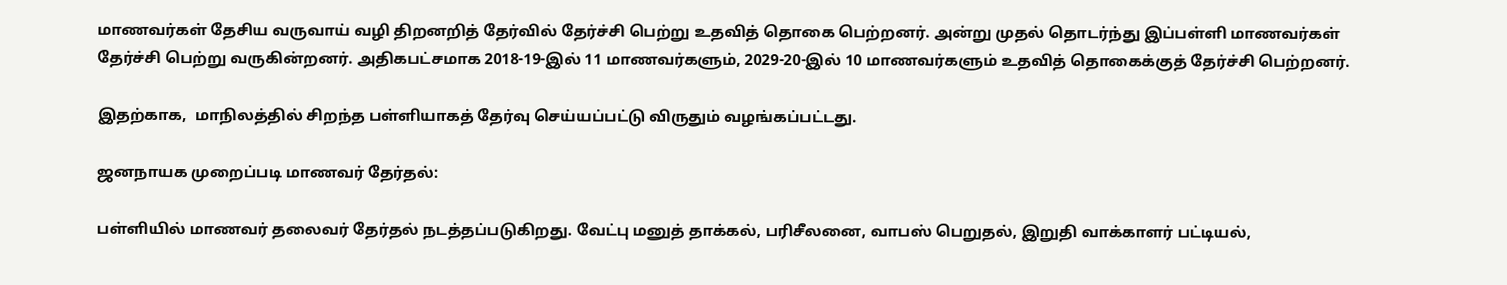மாணவர்கள் தேசிய வருவாய் வழி திறனறித் தேர்வில் தேர்ச்சி பெற்று உதவித் தொகை பெற்றனர். அன்று முதல் தொடர்ந்து இப்பள்ளி மாணவர்கள் தேர்ச்சி பெற்று வருகின்றனர். அதிகபட்சமாக 2018-19-இல் 11 மாணவர்களும், 2029-20-இல் 10 மாணவர்களும் உதவித் தொகைக்குத் தேர்ச்சி பெற்றனர்.

இதற்காக,  மாநிலத்தில் சிறந்த பள்ளியாகத் தேர்வு செய்யப்பட்டு விருதும் வழங்கப்பட்டது.

ஜனநாயக முறைப்படி மாணவர் தேர்தல்:

பள்ளியில் மாணவர் தலைவர் தேர்தல் நடத்தப்படுகிறது. வேட்பு மனுத் தாக்கல், பரிசீலனை, வாபஸ் பெறுதல், இறுதி வாக்காளர் பட்டியல்,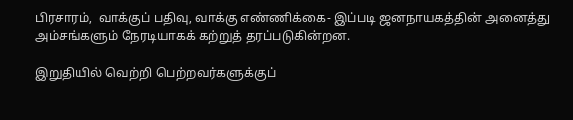பிரசாரம்,  வாக்குப் பதிவு, வாக்கு எண்ணிக்கை- இப்படி ஜனநாயகத்தின் அனைத்து அம்சங்களும் நேரடியாகக் கற்றுத் தரப்படுகின்றன.

இறுதியில் வெற்றி பெற்றவர்களுக்குப்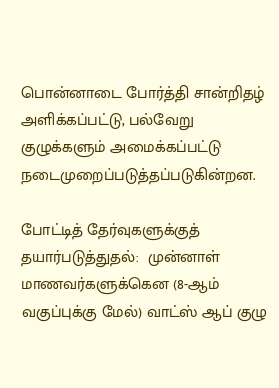பொன்னாடை போர்த்தி சான்றிதழ் அளிக்கப்பட்டு, பல்வேறு குழுக்களும் அமைக்கப்பட்டு நடைமுறைப்படுத்தப்படுகின்றன.

போட்டித் தேர்வுகளுக்குத் தயார்படுத்துதல்:  முன்னாள் மாணவர்களுக்கென (8-ஆம் வகுப்புக்கு மேல்) வாட்ஸ் ஆப் குழு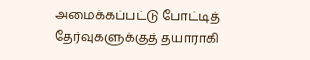அமைக்கப்பட்டு போட்டித் தேர்வுகளுக்குத் தயாராகி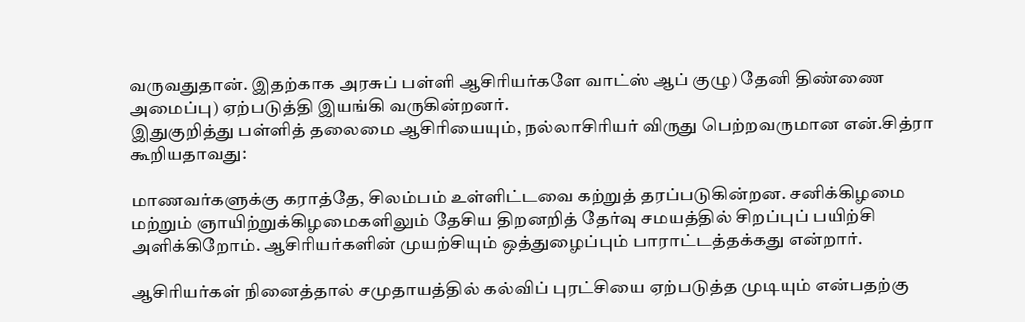வருவதுதான். இதற்காக அரசுப் பள்ளி ஆசிரியர்களே வாட்ஸ் ஆப் குழு) தேனி திண்ணை அமைப்பு) ஏற்படுத்தி இயங்கி வருகின்றனர்.
இதுகுறித்து பள்ளித் தலைமை ஆசிரியையும், நல்லாசிரியர் விருது பெற்றவருமான என்.சித்ரா கூறியதாவது:

மாணவர்களுக்கு கராத்தே, சிலம்பம் உள்ளிட்டவை கற்றுத் தரப்படுகின்றன. சனிக்கிழமை மற்றும் ஞாயிற்றுக்கிழமைகளிலும் தேசிய திறனறித் தேர்வு சமயத்தில் சிறப்புப் பயிற்சி அளிக்கிறோம். ஆசிரியர்களின் முயற்சியும் ஒத்துழைப்பும் பாராட்டத்தக்கது என்றார்.

ஆசிரியர்கள் நினைத்தால் சமுதாயத்தில் கல்விப் புரட்சியை ஏற்படுத்த முடியும் என்பதற்கு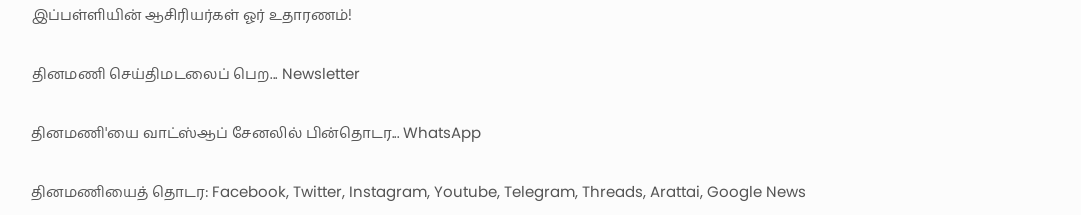இப்பள்ளியின் ஆசிரியர்கள் ஓர் உதாரணம்!

தினமணி செய்திமடலைப் பெற... Newsletter

தினமணி'யை வாட்ஸ்ஆப் சேனலில் பின்தொடர... WhatsApp

தினமணியைத் தொடர: Facebook, Twitter, Instagram, Youtube, Telegram, Threads, Arattai, Google News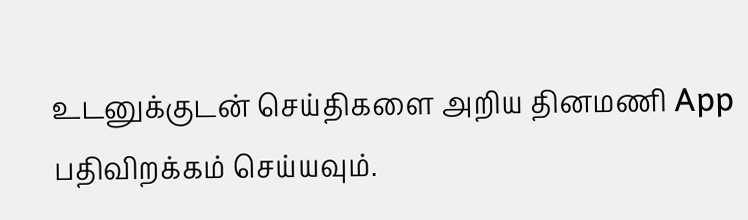உடனுக்குடன் செய்திகளை அறிய தினமணி App பதிவிறக்கம் செய்யவும்.